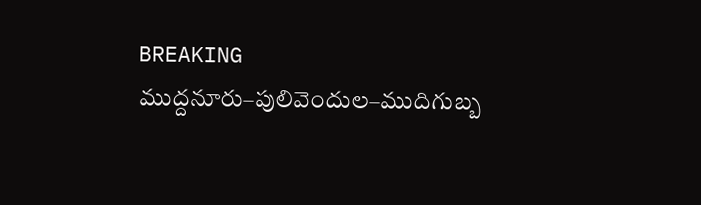BREAKING
ముద్దనూరు–పులివెందుల–ముదిగుబ్బ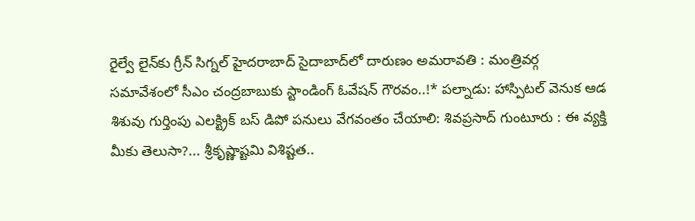రైల్వే లైన్‌కు గ్రీన్ సిగ్నల్ హైదరాబాద్ సైదాబాద్‌లో దారుణం అమరావతి : మంత్రివర్గ సమావేశంలో సీఎం చంద్రబాబుకు స్టాండింగ్ ఓవేషన్ గౌరవం..!* పల్నాడు: హాస్పిటల్ వెనుక ఆడ శిశువు గుర్తింపు ఎలక్ట్రిక్ బస్ డిపో పనులు వేగవంతం చేయాలి: శివప్రసాద్ గుంటూరు : ఈ వ్యక్తి మీకు తెలుసా?... శ్రీకృష్ణాష్టమి విశిష్టత..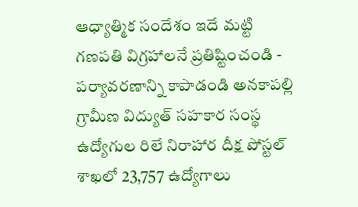ఆధ్యాత్మిక సందేశం ఇదే మట్టి గణపతి విగ్రహాలనే ప్రతిష్టించండి - పర్యావరణాన్ని కాపాడండి అనకాపల్లి గ్రామీణ విద్యుత్ సహకార సంస్థ ఉద్యోగుల రిలే నిరాహార దీక్ష పోస్టల్ శాఖలో 23,757 ఉద్యోగాలు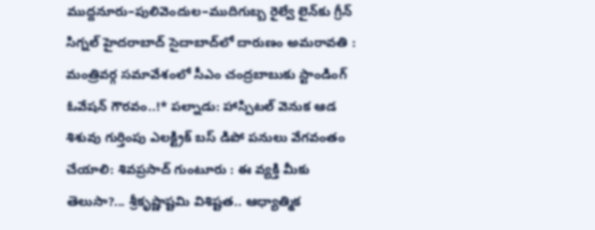ముద్దనూరు–పులివెందుల–ముదిగుబ్బ రైల్వే లైన్‌కు గ్రీన్ సిగ్నల్ హైదరాబాద్ సైదాబాద్‌లో దారుణం అమరావతి : మంత్రివర్గ సమావేశంలో సీఎం చంద్రబాబుకు స్టాండింగ్ ఓవేషన్ గౌరవం..!* పల్నాడు: హాస్పిటల్ వెనుక ఆడ శిశువు గుర్తింపు ఎలక్ట్రిక్ బస్ డిపో పనులు వేగవంతం చేయాలి: శివప్రసాద్ గుంటూరు : ఈ వ్యక్తి మీకు తెలుసా?... శ్రీకృష్ణాష్టమి విశిష్టత.. ఆధ్యాత్మిక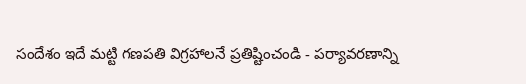సందేశం ఇదే మట్టి గణపతి విగ్రహాలనే ప్రతిష్టించండి - పర్యావరణాన్ని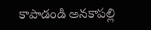కాపాడండి అనకాపల్లి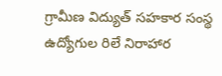గ్రామీణ విద్యుత్ సహకార సంస్థ ఉద్యోగుల రిలే నిరాహార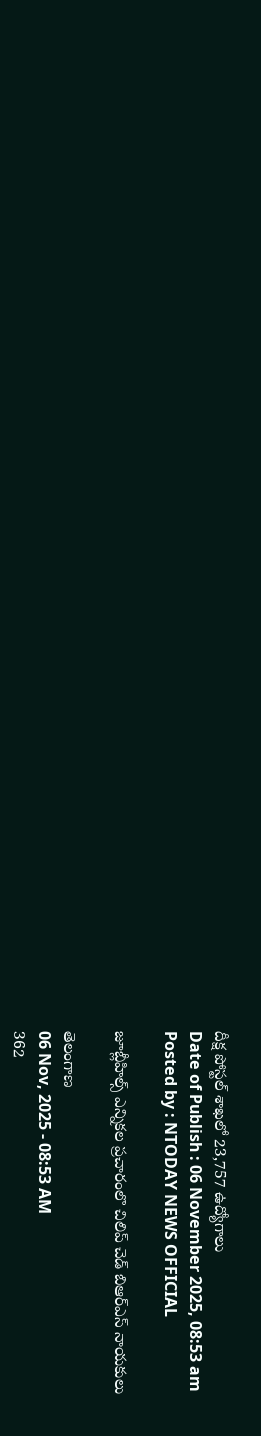దీక్ష పోస్టల్ శాఖలో 23,757 ఉద్యోగాలు
Date of Publish : 06 November 2025, 08:53 am
Posted by : NTODAY NEWS OFFICIAL

జూబ్లీహిల్స్ ఎన్నికల ప్రచారంలొ చిలిప్ చెడ్ బిఆర్ఎస్ నాయకులు

తెలంగాణ
06 Nov, 2025 - 08:53 AM
362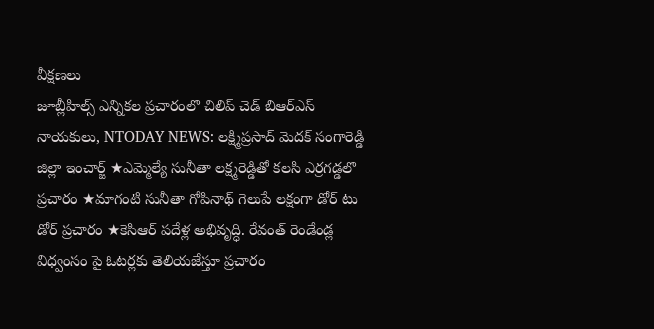వీక్షణలు
జూబ్లీహిల్స్ ఎన్నికల ప్రచారంలొ చిలిప్ చెడ్ బిఆర్ఎస్ నాయకులు, NTODAY NEWS: లక్ష్మిప్రసాద్ మెదక్ సంగారెడ్డి జిల్లా ఇంచార్జ్ ★ఎమ్మెల్యే సునీతా లక్ష్మరెడ్డితో కలసి ఎర్రగడ్డలొ ప్రచారం ★మాగంటి సునీతా గోపినాథ్ గెలుపే లక్షంగా డోర్ టు డోర్ ప్రచారం ★కెసిఆర్ పదేళ్ల అభివృద్ధి. రేవంత్ రెండేండ్ల విధ్వంసం పై ఓటర్లకు తెలియజేస్తూ ప్రచారం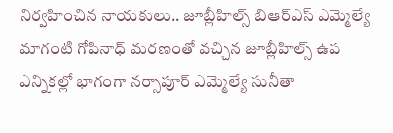నిర్వహించిన నాయకులు.. జూబ్లీహిల్స్ బిఆర్ఎస్ ఎమ్మెల్యే మాగంటి గోపినాధ్ మరణంతో వచ్చిన జూబ్లీహిల్స్ ఉప ఎన్నికల్లో భాగంగా నర్సాపూర్ ఎమ్మెల్యే సునీతా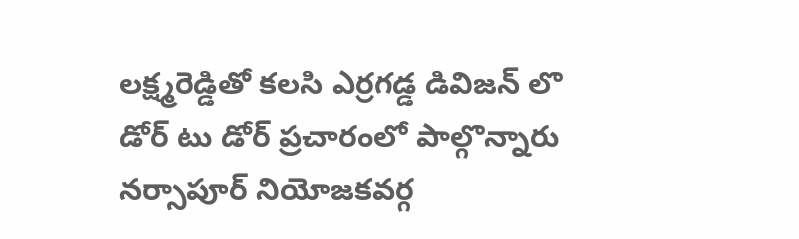లక్ష్మరెడ్డితో కలసి ఎర్రగడ్డ డివిజన్ లొ డోర్ టు డోర్ ప్రచారంలో పాల్గొన్నారు నర్సాపూర్ నియోజకవర్గ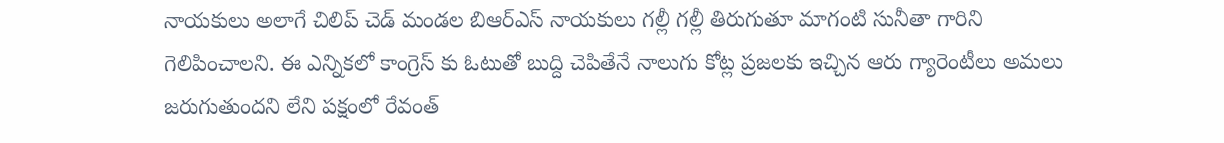నాయకులు అలాగే చిలిప్ చెడ్ మండల బిఆర్ఎస్ నాయకులు గల్లీ గల్లీ తిరుగుతూ మాగంటి సునీతా గారిని గెలిపించాలని. ఈ ఎన్నికలో కాంగ్రెస్ కు ఓటుతో బుద్ది చెపితేనే నాలుగు కోట్ల ప్రజలకు ఇచ్చిన ఆరు గ్యారెంటీలు అమలు జరుగుతుందని లేని పక్షంలో రేవంత్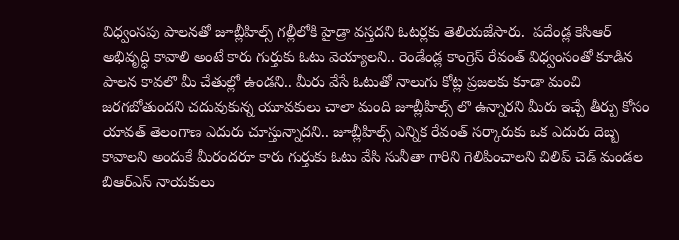విధ్వంసపు పాలనతో జూబ్లీహిల్స్ గల్లీలోకి హైడ్రా వస్తదని ఓటర్లకు తెలియజేసారు.  పదేండ్ల కెసిఆర్ అభివృద్ధి కావాలి అంటే కారు గుర్తుకు ఓటు వెయ్యాలని.. రెండేండ్ల కాంగ్రెస్ రేవంత్ విధ్వంసంతో కూడిన పాలన కావలొ మీ చేతుల్లో ఉండని.. మీరు వేసే ఓటుతో నాలుగు కోట్ల ప్రజలకు కూడా మంచి జరగబోతుందని చదువుకున్న యూవకులు చాలా మంది జూబ్లీహిల్స్ లొ ఉన్నారని మీరు ఇచ్చే తీర్పు కోసం యావత్ తెలంగాణ ఎదురు చూస్తున్నాదని.. జూబ్లీహిల్స్ ఎన్నిక రేవంత్ సర్కారుకు ఒక ఎదురు దెబ్బ కావాలని అందుకే మీరందరూ కారు గుర్తుకు ఓటు వేసి సునీతా గారిని గెలిపించాలని చిలిప్ చెడ్ మండల బిఆర్ఎస్ నాయకులు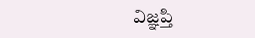విజ్ఞప్తి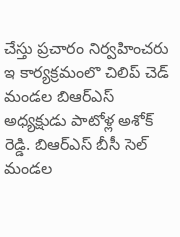చేస్తు ప్రచారం నిర్వహించరు ఇ కార్యక్రమంలొ చిలిప్ చెడ్ మండల బిఆర్ఎస్ అధ్యక్షుడు పాటోళ్ల అశోక్ రెడ్డి. బిఆర్ఎస్ బీసీ సెల్ మండల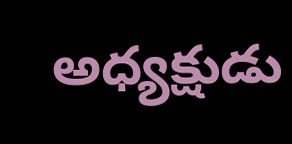అధ్యక్షుడు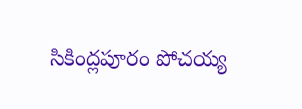సికింద్లపూరం పోచయ్య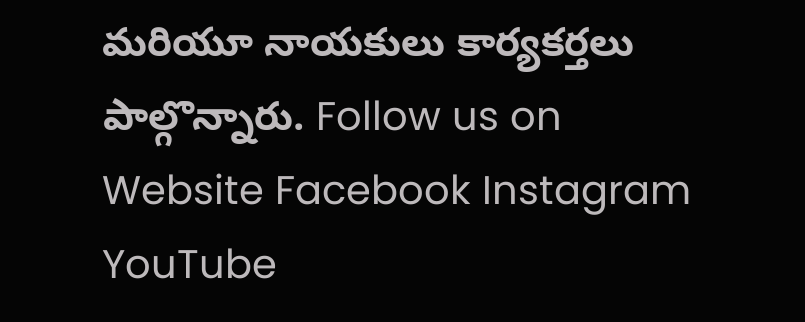మరియూ నాయకులు కార్యకర్తలు పాల్గొన్నారు. Follow us on Website Facebook Instagram YouTube